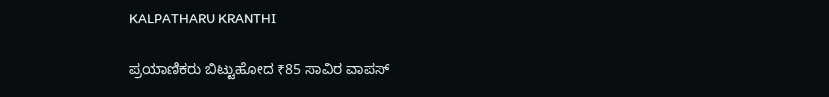KALPATHARU KRANTHI

ಪ್ರಯಾಣಿಕರು ಬಿಟ್ಟುಹೋದ ₹85 ಸಾವಿರ ವಾಪಸ್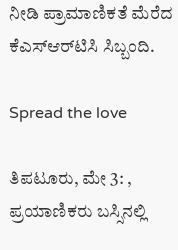ನೀಡಿ ಪ್ರಾಮಾಣಿಕತೆ ಮೆರೆದ ಕೆಎಸ್‌ಆರ್‌ಟಿಸಿ ಸಿಬ್ಬಂದಿ.

Spread the love

ತಿಪಟೂರು, ಮೇ 3: , ಪ್ರಯಾಣಿಕರು ಬಸ್ಸಿನಲ್ಲಿ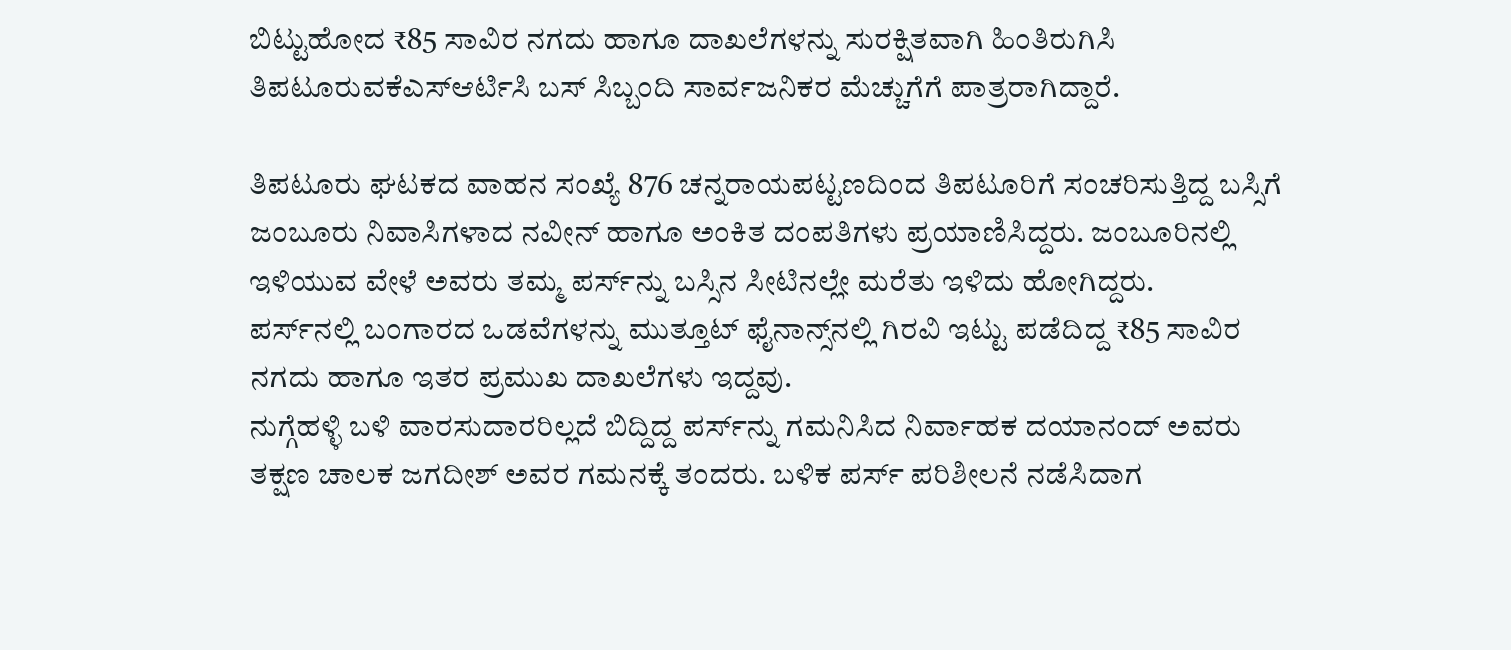ಬಿಟ್ಟುಹೋದ ₹85 ಸಾವಿರ ನಗದು ಹಾಗೂ ದಾಖಲೆಗಳನ್ನು ಸುರಕ್ಷಿತವಾಗಿ ಹಿಂತಿರುಗಿಸಿ ತಿಪಟೂರುವಕೆಎಸ್ಆರ್ಟಿಸಿ ಬಸ್ ಸಿಬ್ಬಂದಿ ಸಾರ್ವಜನಿಕರ ಮೆಚ್ಚುಗೆಗೆ ಪಾತ್ರರಾಗಿದ್ದಾರೆ.

ತಿಪಟೂರು ಘಟಕದ ವಾಹನ ಸಂಖ್ಯೆ 876 ಚನ್ನರಾಯಪಟ್ಟಣದಿಂದ ತಿಪಟೂರಿಗೆ ಸಂಚರಿಸುತ್ತಿದ್ದ ಬಸ್ಸಿಗೆ ಜಂಬೂರು ನಿವಾಸಿಗಳಾದ ನವೀನ್ ಹಾಗೂ ಅಂಕಿತ ದಂಪತಿಗಳು ಪ್ರಯಾಣಿಸಿದ್ದರು. ಜಂಬೂರಿನಲ್ಲಿ ಇಳಿಯುವ ವೇಳೆ ಅವರು ತಮ್ಮ ಪರ್ಸ್‌ನ್ನು ಬಸ್ಸಿನ ಸೀಟಿನಲ್ಲೇ ಮರೆತು ಇಳಿದು ಹೋಗಿದ್ದರು.
ಪರ್ಸ್‌ನಲ್ಲಿ ಬಂಗಾರದ ಒಡವೆಗಳನ್ನು ಮುತ್ತೂಟ್ ಫೈನಾನ್ಸ್‌ನಲ್ಲಿ ಗಿರವಿ ಇಟ್ಟು ಪಡೆದಿದ್ದ ₹85 ಸಾವಿರ ನಗದು ಹಾಗೂ ಇತರ ಪ್ರಮುಖ ದಾಖಲೆಗಳು ಇದ್ದವು.
ನುಗ್ಗೆಹಳ್ಳಿ ಬಳಿ ವಾರಸುದಾರರಿಲ್ಲದೆ ಬಿದ್ದಿದ್ದ ಪರ್ಸ್‌ನ್ನು ಗಮನಿಸಿದ ನಿರ್ವಾಹಕ ದಯಾನಂದ್ ಅವರು ತಕ್ಷಣ ಚಾಲಕ ಜಗದೀಶ್ ಅವರ ಗಮನಕ್ಕೆ ತಂದರು. ಬಳಿಕ ಪರ್ಸ್ ಪರಿಶೀಲನೆ ನಡೆಸಿದಾಗ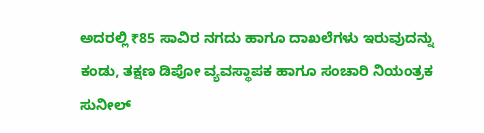ಅದರಲ್ಲಿ ₹85 ಸಾವಿರ ನಗದು ಹಾಗೂ ದಾಖಲೆಗಳು ಇರುವುದನ್ನು ಕಂಡು, ತಕ್ಷಣ ಡಿಪೋ ವ್ಯವಸ್ಥಾಪಕ ಹಾಗೂ ಸಂಚಾರಿ ನಿಯಂತ್ರಕ ಸುನೀಲ್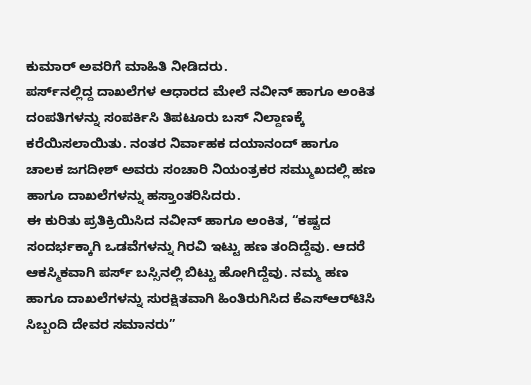ಕುಮಾರ್ ಅವರಿಗೆ ಮಾಹಿತಿ ನೀಡಿದರು.
ಪರ್ಸ್‌ನಲ್ಲಿದ್ದ ದಾಖಲೆಗಳ ಆಧಾರದ ಮೇಲೆ ನವೀನ್ ಹಾಗೂ ಅಂಕಿತ ದಂಪತಿಗಳನ್ನು ಸಂಪರ್ಕಿಸಿ ತಿಪಟೂರು ಬಸ್ ನಿಲ್ದಾಣಕ್ಕೆ ಕರೆಯಿಸಲಾಯಿತು. ನಂತರ ನಿರ್ವಾಹಕ ದಯಾನಂದ್ ಹಾಗೂ ಚಾಲಕ ಜಗದೀಶ್ ಅವರು ಸಂಚಾರಿ ನಿಯಂತ್ರಕರ ಸಮ್ಮುಖದಲ್ಲಿ ಹಣ ಹಾಗೂ ದಾಖಲೆಗಳನ್ನು ಹಸ್ತಾಂತರಿಸಿದರು.
ಈ ಕುರಿತು ಪ್ರತಿಕ್ರಿಯಿಸಿದ ನವೀನ್ ಹಾಗೂ ಅಂಕಿತ, “ಕಷ್ಟದ ಸಂದರ್ಭಕ್ಕಾಗಿ ಒಡವೆಗಳನ್ನು ಗಿರವಿ ಇಟ್ಟು ಹಣ ತಂದಿದ್ದೆವು. ಆದರೆ ಆಕಸ್ಮಿಕವಾಗಿ ಪರ್ಸ್ ಬಸ್ಸಿನಲ್ಲಿ ಬಿಟ್ಟು ಹೋಗಿದ್ದೆವು. ನಮ್ಮ ಹಣ ಹಾಗೂ ದಾಖಲೆಗಳನ್ನು ಸುರಕ್ಷಿತವಾಗಿ ಹಿಂತಿರುಗಿಸಿದ ಕೆಎಸ್‌ಆರ್‌ಟಿಸಿ ಸಿಬ್ಬಂದಿ ದೇವರ ಸಮಾನರು”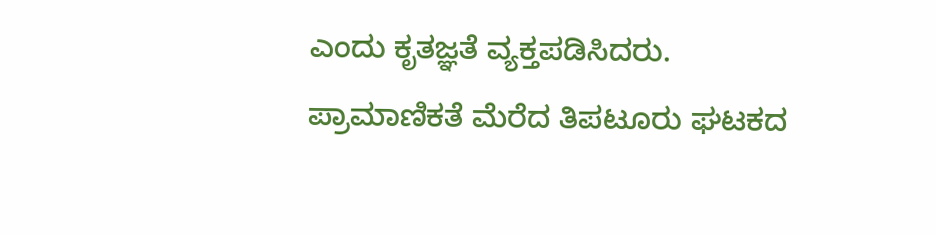ಎಂದು ಕೃತಜ್ಞತೆ ವ್ಯಕ್ತಪಡಿಸಿದರು.
ಪ್ರಾಮಾಣಿಕತೆ ಮೆರೆದ ತಿಪಟೂರು ಘಟಕದ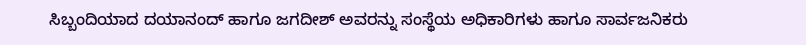ಸಿಬ್ಬಂದಿಯಾದ ದಯಾನಂದ್ ಹಾಗೂ ಜಗದೀಶ್ ಅವರನ್ನು ಸಂಸ್ಥೆಯ ಅಧಿಕಾರಿಗಳು ಹಾಗೂ ಸಾರ್ವಜನಿಕರು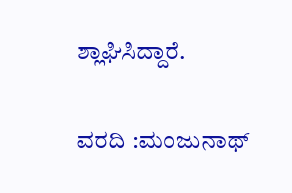ಶ್ಲಾಘಿಸಿದ್ದಾರೆ.

ವರದಿ :ಮಂಜುನಾಥ್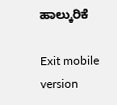ಹಾಲ್ಕುರಿಕೆ

Exit mobile version